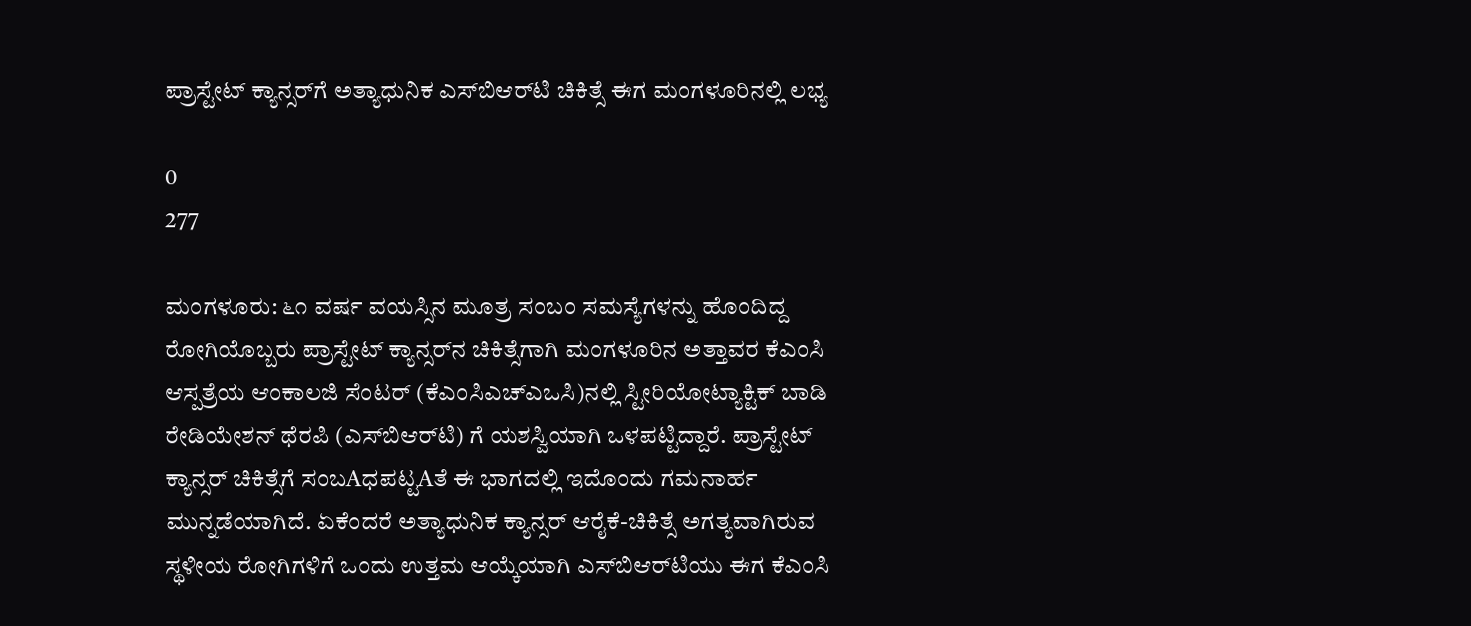ಪ್ರಾಸ್ಟೇಟ್ ಕ್ಯಾನ್ಸರ್‌ಗೆ ಅತ್ಯಾಧುನಿಕ ಎಸ್‌ಬಿಆರ್‌ಟಿ ಚಿಕಿತ್ಸೆ ಈಗ ಮಂಗಳೂರಿನಲ್ಲಿ ಲಭ್ಯ

0
277

ಮಂಗಳೂರು: ೬೧ ವರ್ಷ ವಯಸ್ಸಿನ ಮೂತ್ರ ಸಂಬಂ ಸಮಸ್ಯೆಗಳನ್ನು ಹೊಂದಿದ್ದ ರೋಗಿಯೊಬ್ಬರು ಪ್ರಾಸ್ಟೇಟ್ ಕ್ಯಾನ್ಸರ್‌ನ ಚಿಕಿತ್ಸೆಗಾಗಿ ಮಂಗಳೂರಿನ ಅತ್ತಾವರ ಕೆಎಂಸಿ ಆಸ್ಪತ್ರೆಯ ಆಂಕಾಲಜಿ ಸೆಂಟರ್ (ಕೆಎಂಸಿಎಚ್‌ಎಒಸಿ)ನಲ್ಲಿ ಸ್ಟೀರಿಯೋಟ್ಯಾಕ್ಟಿಕ್ ಬಾಡಿ ರೇಡಿಯೇಶನ್ ಥೆರಪಿ (ಎಸ್‌ಬಿಆರ್‌ಟಿ) ಗೆ ಯಶಸ್ವಿಯಾಗಿ ಒಳಪಟ್ಟಿದ್ದಾರೆ. ಪ್ರಾಸ್ಟೇಟ್ ಕ್ಯಾನ್ಸರ್ ಚಿಕಿತ್ಸೆಗೆ ಸಂಬAಧಪಟ್ಟAತೆ ಈ ಭಾಗದಲ್ಲಿ ಇದೊಂದು ಗಮನಾರ್ಹ ಮುನ್ನಡೆಯಾಗಿದೆ. ಏಕೆಂದರೆ ಅತ್ಯಾಧುನಿಕ ಕ್ಯಾನ್ಸರ್ ಆರೈಕೆ-ಚಿಕಿತ್ಸೆ ಅಗತ್ಯವಾಗಿರುವ ಸ್ಥಳೀಯ ರೋಗಿಗಳಿಗೆ ಒಂದು ಉತ್ತಮ ಆಯ್ಕೆಯಾಗಿ ಎಸ್‌ಬಿಆರ್‌ಟಿಯು ಈಗ ಕೆಎಂಸಿ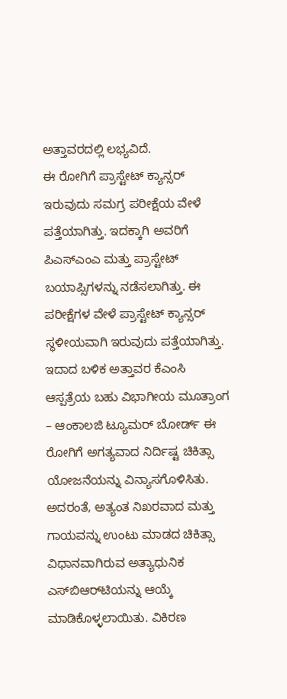ಅತ್ತಾವರದಲ್ಲಿ ಲಭ್ಯವಿದೆ.
ಈ ರೋಗಿಗೆ ಪ್ರಾಸ್ಟೇಟ್ ಕ್ಯಾನ್ಸರ್ ಇರುವುದು ಸಮಗ್ರ ಪರೀಕ್ಷೆಯ ವೇಳೆ ಪತ್ತೆಯಾಗಿತ್ತು. ಇದಕ್ಕಾಗಿ ಅವರಿಗೆ ಪಿಎಸ್‌ಎಂಎ ಮತ್ತು ಪ್ರಾಸ್ಟೇಟ್ ಬಯಾಪ್ಸಿಗಳನ್ನು ನಡೆಸಲಾಗಿತ್ತು. ಈ ಪರೀಕ್ಷೆಗಳ ವೇಳೆ ಪ್ರಾಸ್ಟೇಟ್ ಕ್ಯಾನ್ಸರ್ ಸ್ಥಳೀಯವಾಗಿ ಇರುವುದು ಪತ್ತೆಯಾಗಿತ್ತು. ಇದಾದ ಬಳಿಕ ಅತ್ತಾವರ ಕೆಎಂಸಿ ಆಸ್ಪತ್ರೆಯ ಬಹು ವಿಭಾಗೀಯ ಮೂತ್ರಾಂಗ – ಆಂಕಾಲಜಿ ಟ್ಯೂಮರ್ ಬೋರ್ಡ್ ಈ ರೋಗಿಗೆ ಅಗತ್ಯವಾದ ನಿರ್ದಿಷ್ಟ ಚಿಕಿತ್ಸಾ ಯೋಜನೆಯನ್ನು ವಿನ್ಯಾಸಗೊಳಿಸಿತು.
ಅದರಂತೆ, ಅತ್ಯಂತ ನಿಖರವಾದ ಮತ್ತು ಗಾಯವನ್ನು ಉಂಟು ಮಾಡದ ಚಿಕಿತ್ಸಾ ವಿಧಾನವಾಗಿರುವ ಅತ್ಯಾಧುನಿಕ ಎಸ್‌ಬಿಆರ್‌ಟಿಯನ್ನು ಆಯ್ಕೆ ಮಾಡಿಕೊಳ್ಳಲಾಯಿತು. ವಿಕಿರಣ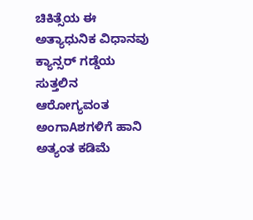ಚಿಕಿತ್ಸೆಯ ಈ ಅತ್ಯಾಧುನಿಕ ವಿಧಾನವು ಕ್ಯಾನ್ಸರ್ ಗಡ್ಡೆಯ ಸುತ್ತಲಿನ ಆರೋಗ್ಯವಂತ ಅಂಗಾAಶಗಳಿಗೆ ಹಾನಿ ಅತ್ಯಂತ ಕಡಿಮೆ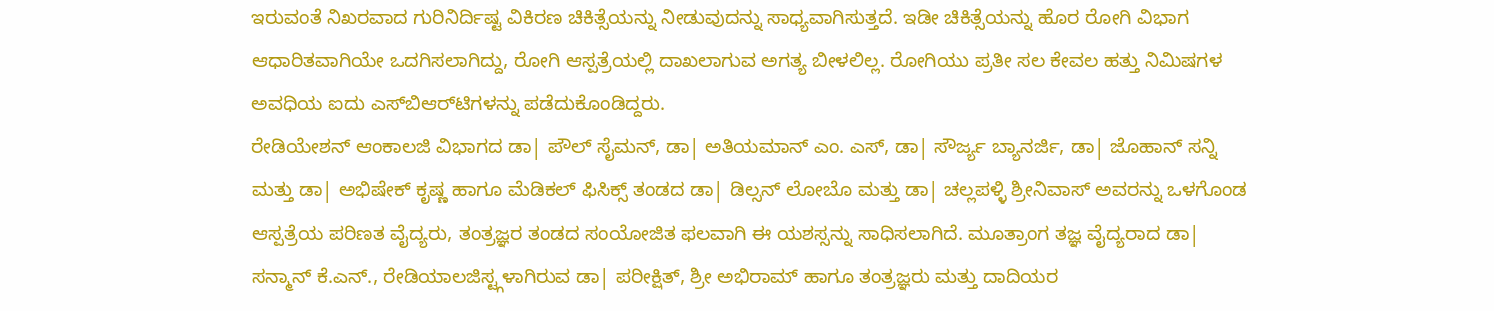ಇರುವಂತೆ ನಿಖರವಾದ ಗುರಿನಿರ್ದಿಷ್ಟ ವಿಕಿರಣ ಚಿಕಿತ್ಸೆಯನ್ನು ನೀಡುವುದನ್ನು ಸಾಧ್ಯವಾಗಿಸುತ್ತದೆ. ಇಡೀ ಚಿಕಿತ್ಸೆಯನ್ನು ಹೊರ ರೋಗಿ ವಿಭಾಗ ಆಧಾರಿತವಾಗಿಯೇ ಒದಗಿಸಲಾಗಿದ್ದು, ರೋಗಿ ಆಸ್ಪತ್ರೆಯಲ್ಲಿ ದಾಖಲಾಗುವ ಅಗತ್ಯ ಬೀಳಲಿಲ್ಲ. ರೋಗಿಯು ಪ್ರತೀ ಸಲ ಕೇವಲ ಹತ್ತು ನಿಮಿಷಗಳ ಅವಧಿಯ ಐದು ಎಸ್‌ಬಿಆರ್‌ಟಿಗಳನ್ನು ಪಡೆದುಕೊಂಡಿದ್ದರು.
ರೇಡಿಯೇಶನ್ ಆಂಕಾಲಜಿ ವಿಭಾಗದ ಡಾ| ಪೌಲ್ ಸೈಮನ್, ಡಾ| ಅತಿಯಮಾನ್ ಎಂ. ಎಸ್, ಡಾ| ಸೌರ್ಜ್ಯ ಬ್ಯಾನರ್ಜಿ, ಡಾ| ಜೊಹಾನ್ ಸನ್ನಿ ಮತ್ತು ಡಾ| ಅಭಿಷೇಕ್ ಕೃಷ್ಣ ಹಾಗೂ ಮೆಡಿಕಲ್ ಫಿಸಿಕ್ಸ್ ತಂಡದ ಡಾ| ಡಿಲ್ಸನ್ ಲೋಬೊ ಮತ್ತು ಡಾ| ಚಲ್ಲಪಳ್ಳಿ ಶ್ರೀನಿವಾಸ್ ಅವರನ್ನು ಒಳಗೊಂಡ ಆಸ್ಪತ್ರೆಯ ಪರಿಣತ ವೈದ್ಯರು, ತಂತ್ರಜ್ಞರ ತಂಡದ ಸಂಯೋಜಿತ ಫಲವಾಗಿ ಈ ಯಶಸ್ಸನ್ನು ಸಾಧಿಸಲಾಗಿದೆ. ಮೂತ್ರಾಂಗ ತಜ್ಞ ವೈದ್ಯರಾದ ಡಾ| ಸನ್ಮಾನ್ ಕೆ.ಎನ್., ರೇಡಿಯಾಲಜಿಸ್ಟ್ಗಳಾಗಿರುವ ಡಾ| ಪರೀಕ್ಷಿತ್, ಶ್ರೀ ಅಭಿರಾಮ್ ಹಾಗೂ ತಂತ್ರಜ್ಞರು ಮತ್ತು ದಾದಿಯರ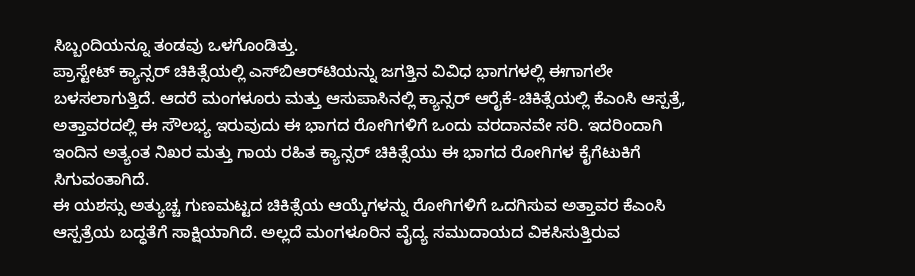ಸಿಬ್ಬಂದಿಯನ್ನೂ ತಂಡವು ಒಳಗೊಂಡಿತ್ತು.
ಪ್ರಾಸ್ಟೇಟ್ ಕ್ಯಾನ್ಸರ್ ಚಿಕಿತ್ಸೆಯಲ್ಲಿ ಎಸ್‌ಬಿಆರ್‌ಟಿಯನ್ನು ಜಗತ್ತಿನ ವಿವಿಧ ಭಾಗಗಳಲ್ಲಿ ಈಗಾಗಲೇ ಬಳಸಲಾಗುತ್ತಿದೆ. ಆದರೆ ಮಂಗಳೂರು ಮತ್ತು ಆಸುಪಾಸಿನಲ್ಲಿ ಕ್ಯಾನ್ಸರ್ ಆರೈಕೆ-ಚಿಕಿತ್ಸೆಯಲ್ಲಿ ಕೆಎಂಸಿ ಆಸ್ಪತ್ರೆ, ಅತ್ತಾವರದಲ್ಲಿ ಈ ಸೌಲಭ್ಯ ಇರುವುದು ಈ ಭಾಗದ ರೋಗಿಗಳಿಗೆ ಒಂದು ವರದಾನವೇ ಸರಿ. ಇದರಿಂದಾಗಿ ಇಂದಿನ ಅತ್ಯಂತ ನಿಖರ ಮತ್ತು ಗಾಯ ರಹಿತ ಕ್ಯಾನ್ಸರ್ ಚಿಕಿತ್ಸೆಯು ಈ ಭಾಗದ ರೋಗಿಗಳ ಕೈಗೆಟುಕಿಗೆ ಸಿಗುವಂತಾಗಿದೆ.
ಈ ಯಶಸ್ಸು ಅತ್ಯುಚ್ಚ ಗುಣಮಟ್ಟದ ಚಿಕಿತ್ಸೆಯ ಆಯ್ಕೆಗಳನ್ನು ರೋಗಿಗಳಿಗೆ ಒದಗಿಸುವ ಅತ್ತಾವರ ಕೆಎಂಸಿ ಆಸ್ಪತ್ರೆಯ ಬದ್ಧತೆಗೆ ಸಾಕ್ಷಿಯಾಗಿದೆ. ಅಲ್ಲದೆ ಮಂಗಳೂರಿನ ವೈದ್ಯ ಸಮುದಾಯದ ವಿಕಸಿಸುತ್ತಿರುವ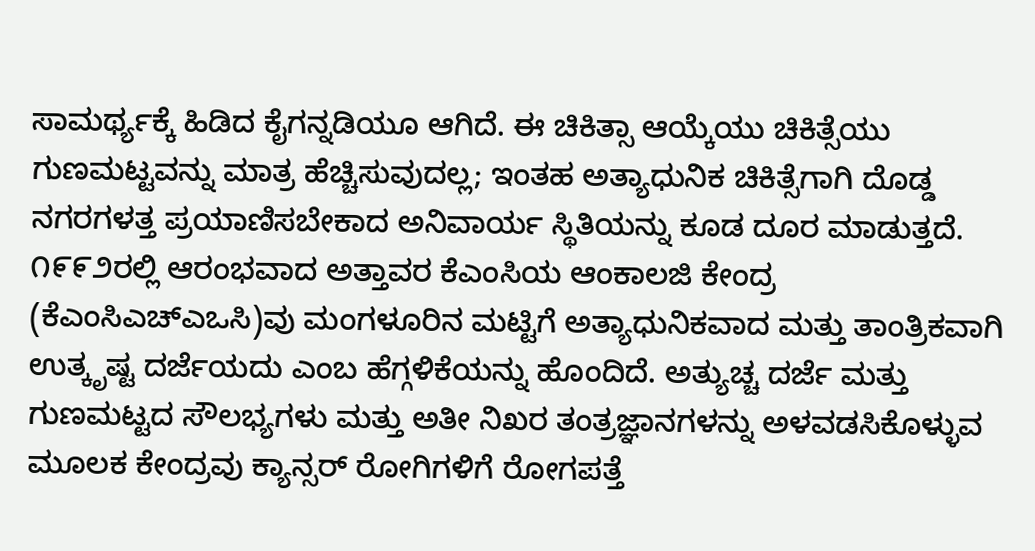ಸಾಮರ್ಥ್ಯಕ್ಕೆ ಹಿಡಿದ ಕೈಗನ್ನಡಿಯೂ ಆಗಿದೆ. ಈ ಚಿಕಿತ್ಸಾ ಆಯ್ಕೆಯು ಚಿಕಿತ್ಸೆಯು ಗುಣಮಟ್ಟವನ್ನು ಮಾತ್ರ ಹೆಚ್ಚಿಸುವುದಲ್ಲ; ಇಂತಹ ಅತ್ಯಾಧುನಿಕ ಚಿಕಿತ್ಸೆಗಾಗಿ ದೊಡ್ಡ ನಗರಗಳತ್ತ ಪ್ರಯಾಣಿಸಬೇಕಾದ ಅನಿವಾರ್ಯ ಸ್ಥಿತಿಯನ್ನು ಕೂಡ ದೂರ ಮಾಡುತ್ತದೆ.
೧೯೯೨ರಲ್ಲಿ ಆರಂಭವಾದ ಅತ್ತಾವರ ಕೆಎಂಸಿಯ ಆಂಕಾಲಜಿ ಕೇಂದ್ರ (ಕೆಎಂಸಿಎಚ್‌ಎಒಸಿ)ವು ಮಂಗಳೂರಿನ ಮಟ್ಟಿಗೆ ಅತ್ಯಾಧುನಿಕವಾದ ಮತ್ತು ತಾಂತ್ರಿಕವಾಗಿ ಉತ್ಕೃಷ್ಟ ದರ್ಜೆಯದು ಎಂಬ ಹೆಗ್ಗಳಿಕೆಯನ್ನು ಹೊಂದಿದೆ. ಅತ್ಯುಚ್ಚ ದರ್ಜೆ ಮತ್ತು ಗುಣಮಟ್ಟದ ಸೌಲಭ್ಯಗಳು ಮತ್ತು ಅತೀ ನಿಖರ ತಂತ್ರಜ್ಞಾನಗಳನ್ನು ಅಳವಡಸಿಕೊಳ್ಳುವ ಮೂಲಕ ಕೇಂದ್ರವು ಕ್ಯಾನ್ಸರ್ ರೋಗಿಗಳಿಗೆ ರೋಗಪತ್ತೆ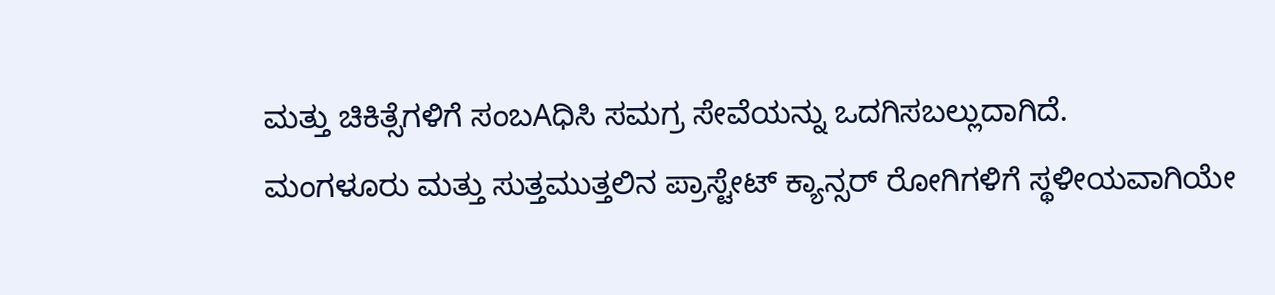ಮತ್ತು ಚಿಕಿತ್ಸೆಗಳಿಗೆ ಸಂಬAಧಿಸಿ ಸಮಗ್ರ ಸೇವೆಯನ್ನು ಒದಗಿಸಬಲ್ಲುದಾಗಿದೆ.
ಮಂಗಳೂರು ಮತ್ತು ಸುತ್ತಮುತ್ತಲಿನ ಪ್ರಾಸ್ಟೇಟ್ ಕ್ಯಾನ್ಸರ್ ರೋಗಿಗಳಿಗೆ ಸ್ಥಳೀಯವಾಗಿಯೇ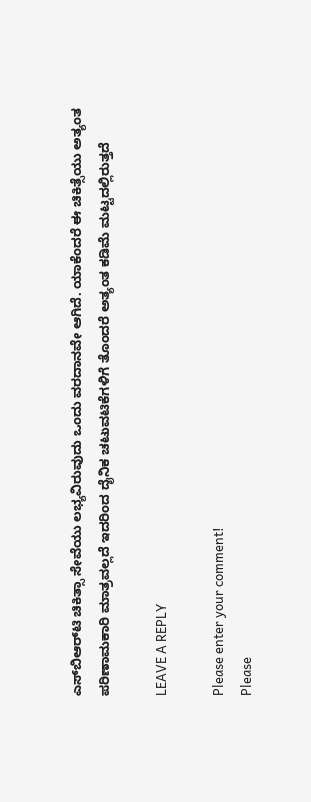ಎಸ್‌ಬಿಆರ್‌ಟಿ ಚಿಕಿತ್ಸಾ ಸೇವೆಯು ಲಭ್ಯವಿರುವುದು ಒಂದು ವರದಾನವೇ ಆಗಿದೆ. ಯಾಕೆಂದರೆ ಈ ಚಿಕಿತ್ಸೆಯು ಅತ್ಯಂತ ಪರಿಣಾಮಕಾರಿ ಮಾತ್ರವಲ್ಲದೆ ಇದರಿಂದ ದೈನಿಕ ಚಟುವಟಿಕೆಗಳಿಗೆ ತೊಂದರೆ ಅತ್ಯಂತ ಕಡಿಮೆ ಮಟ್ಟದಲ್ಲಿರುತ್ತದೆ

LEAVE A REPLY

Please enter your comment!
Please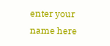enter your name here